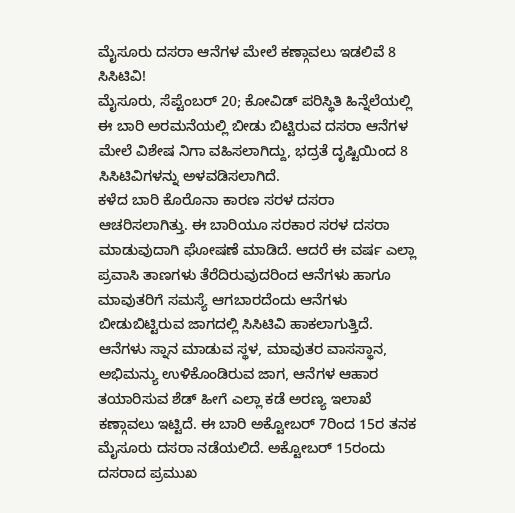ಮೈಸೂರು ದಸರಾ ಆನೆಗಳ ಮೇಲೆ ಕಣ್ಗಾವಲು ಇಡಲಿವೆ 8 ಸಿಸಿಟಿವಿ!
ಮೈಸೂರು, ಸೆಪ್ಟೆಂಬರ್ 20; ಕೋವಿಡ್ ಪರಿಸ್ಥಿತಿ ಹಿನ್ನೆಲೆಯಲ್ಲಿ ಈ ಬಾರಿ ಅರಮನೆಯಲ್ಲಿ ಬೀಡು ಬಿಟ್ಟಿರುವ ದಸರಾ ಆನೆಗಳ ಮೇಲೆ ವಿಶೇಷ ನಿಗಾ ವಹಿಸಲಾಗಿದ್ದು, ಭದ್ರತೆ ದೃಷ್ಟಿಯಿಂದ 8 ಸಿಸಿಟಿವಿಗಳನ್ನು ಅಳವಡಿಸಲಾಗಿದೆ.
ಕಳೆದ ಬಾರಿ ಕೊರೊನಾ ಕಾರಣ ಸರಳ ದಸರಾ ಆಚರಿಸಲಾಗಿತ್ತು. ಈ ಬಾರಿಯೂ ಸರಕಾರ ಸರಳ ದಸರಾ ಮಾಡುವುದಾಗಿ ಘೋಷಣೆ ಮಾಡಿದೆ. ಆದರೆ ಈ ವರ್ಷ ಎಲ್ಲಾ ಪ್ರವಾಸಿ ತಾಣಗಳು ತೆರೆದಿರುವುದರಿಂದ ಆನೆಗಳು ಹಾಗೂ ಮಾವುತರಿಗೆ ಸಮಸ್ಯೆ ಆಗಬಾರದೆಂದು ಆನೆಗಳು ಬೀಡುಬಿಟ್ಟಿರುವ ಜಾಗದಲ್ಲಿ ಸಿಸಿಟಿವಿ ಹಾಕಲಾಗುತ್ತಿದೆ.
ಆನೆಗಳು ಸ್ನಾನ ಮಾಡುವ ಸ್ಥಳ, ಮಾವುತರ ವಾಸಸ್ಥಾನ, ಅಭಿಮನ್ಯು ಉಳಿಕೊಂಡಿರುವ ಜಾಗ, ಆನೆಗಳ ಆಹಾರ ತಯಾರಿಸುವ ಶೆಡ್ ಹೀಗೆ ಎಲ್ಲಾ ಕಡೆ ಅರಣ್ಯ ಇಲಾಖೆ ಕಣ್ಗಾವಲು ಇಟ್ಟಿದೆ. ಈ ಬಾರಿ ಅಕ್ಟೋಬರ್ 7ರಿಂದ 15ರ ತನಕ ಮೈಸೂರು ದಸರಾ ನಡೆಯಲಿದೆ. ಅಕ್ಟೋಬರ್ 15ರಂದು ದಸರಾದ ಪ್ರಮುಖ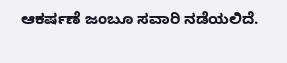ಆಕರ್ಷಣೆ ಜಂಬೂ ಸವಾರಿ ನಡೆಯಲಿದೆ.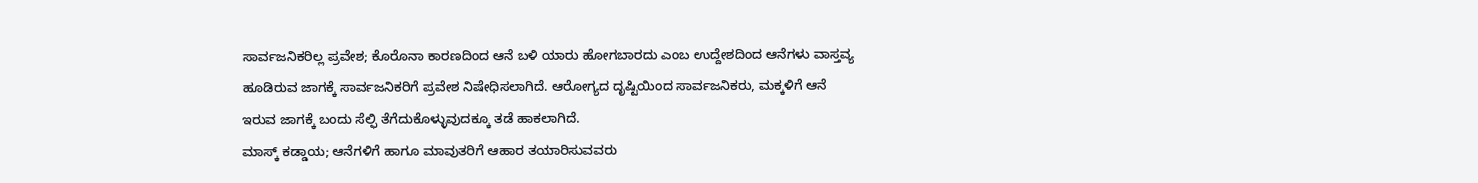ಸಾರ್ವಜನಿಕರಿಲ್ಲ ಪ್ರವೇಶ; ಕೊರೊನಾ ಕಾರಣದಿಂದ ಆನೆ ಬಳಿ ಯಾರು ಹೋಗಬಾರದು ಎಂಬ ಉದ್ದೇಶದಿಂದ ಆನೆಗಳು ವಾಸ್ತವ್ಯ ಹೂಡಿರುವ ಜಾಗಕ್ಕೆ ಸಾರ್ವಜನಿಕರಿಗೆ ಪ್ರವೇಶ ನಿಷೇಧಿಸಲಾಗಿದೆ. ಆರೋಗ್ಯದ ದೃಷ್ಟಿಯಿಂದ ಸಾರ್ವಜನಿಕರು, ಮಕ್ಕಳಿಗೆ ಆನೆ ಇರುವ ಜಾಗಕ್ಕೆ ಬಂದು ಸೆಲ್ಫಿ ತೆಗೆದುಕೊಳ್ಳುವುದಕ್ಕೂ ತಡೆ ಹಾಕಲಾಗಿದೆ.
ಮಾಸ್ಕ್ ಕಡ್ಡಾಯ; ಆನೆಗಳಿಗೆ ಹಾಗೂ ಮಾವುತರಿಗೆ ಆಹಾರ ತಯಾರಿಸುವವರು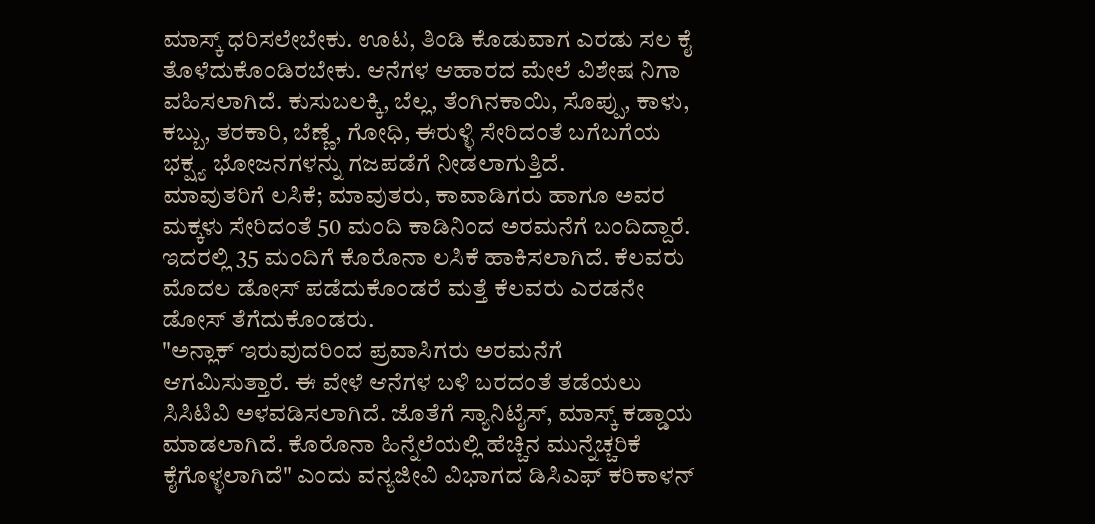ಮಾಸ್ಕ್ ಧರಿಸಲೇಬೇಕು. ಊಟ, ತಿಂಡಿ ಕೊಡುವಾಗ ಎರಡು ಸಲ ಕೈ ತೊಳೆದುಕೊಂಡಿರಬೇಕು. ಆನೆಗಳ ಆಹಾರದ ಮೇಲೆ ವಿಶೇಷ ನಿಗಾ ವಹಿಸಲಾಗಿದೆ. ಕುಸುಬಲಕ್ಕಿ, ಬೆಲ್ಲ, ತೆಂಗಿನಕಾಯಿ, ಸೊಪ್ಪು, ಕಾಳು, ಕಬ್ಬು, ತರಕಾರಿ, ಬೆಣ್ಣೆ, ಗೋಧಿ, ಈರುಳ್ಳಿ ಸೇರಿದಂತೆ ಬಗೆಬಗೆಯ ಭಕ್ಷ್ಯ ಭೋಜನಗಳನ್ನು ಗಜಪಡೆಗೆ ನೀಡಲಾಗುತ್ತಿದೆ.
ಮಾವುತರಿಗೆ ಲಸಿಕೆ; ಮಾವುತರು, ಕಾವಾಡಿಗರು ಹಾಗೂ ಅವರ ಮಕ್ಕಳು ಸೇರಿದಂತೆ 50 ಮಂದಿ ಕಾಡಿನಿಂದ ಅರಮನೆಗೆ ಬಂದಿದ್ದಾರೆ. ಇದರಲ್ಲಿ 35 ಮಂದಿಗೆ ಕೊರೊನಾ ಲಸಿಕೆ ಹಾಕಿಸಲಾಗಿದೆ. ಕೆಲವರು ಮೊದಲ ಡೋಸ್ ಪಡೆದುಕೊಂಡರೆ ಮತ್ತೆ ಕೆಲವರು ಎರಡನೇ ಡೋಸ್ ತೆಗೆದುಕೊಂಡರು.
"ಅನ್ಲಾಕ್ ಇರುವುದರಿಂದ ಪ್ರವಾಸಿಗರು ಅರಮನೆಗೆ ಆಗಮಿಸುತ್ತಾರೆ. ಈ ವೇಳೆ ಆನೆಗಳ ಬಳಿ ಬರದಂತೆ ತಡೆಯಲು ಸಿಸಿಟಿವಿ ಅಳವಡಿಸಲಾಗಿದೆ. ಜೊತೆಗೆ ಸ್ಯಾನಿಟೈಸ್, ಮಾಸ್ಕ್ ಕಡ್ಡಾಯ ಮಾಡಲಾಗಿದೆ. ಕೊರೊನಾ ಹಿನ್ನೆಲೆಯಲ್ಲಿ ಹೆಚ್ಚಿನ ಮುನ್ನೆಚ್ಚರಿಕೆ ಕೈಗೊಳ್ಳಲಾಗಿದೆ" ಎಂದು ವನ್ಯಜೀವಿ ವಿಭಾಗದ ಡಿಸಿಎಫ್ ಕರಿಕಾಳನ್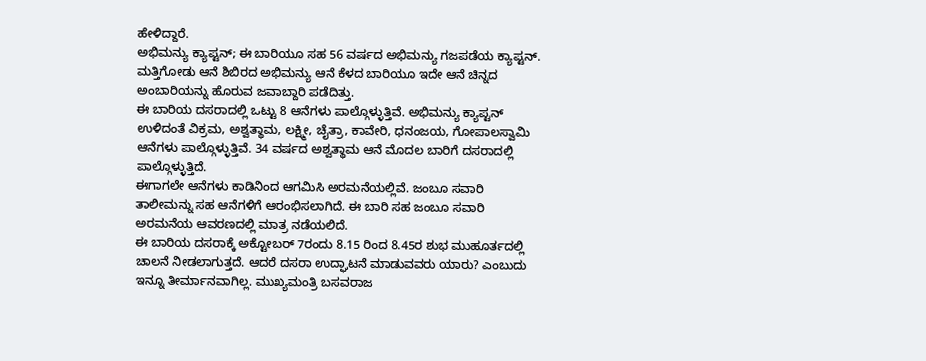ಹೇಳಿದ್ದಾರೆ.
ಅಭಿಮನ್ಯು ಕ್ಯಾಪ್ಟನ್; ಈ ಬಾರಿಯೂ ಸಹ 56 ವರ್ಷದ ಅಭಿಮನ್ಯು ಗಜಪಡೆಯ ಕ್ಯಾಪ್ಟನ್. ಮತ್ತಿಗೋಡು ಆನೆ ಶಿಬಿರದ ಅಭಿಮನ್ಯು ಆನೆ ಕೆಳದ ಬಾರಿಯೂ ಇದೇ ಆನೆ ಚಿನ್ನದ ಅಂಬಾರಿಯನ್ನು ಹೊರುವ ಜವಾಬ್ದಾರಿ ಪಡೆದಿತ್ತು.
ಈ ಬಾರಿಯ ದಸರಾದಲ್ಲಿ ಒಟ್ಟು 8 ಆನೆಗಳು ಪಾಲ್ಗೊಳ್ಳುತ್ತಿವೆ. ಅಭಿಮನ್ಯು ಕ್ಯಾಪ್ಟನ್ ಉಳಿದಂತೆ ವಿಕ್ರಮ, ಅಶ್ವತ್ಥಾಮ, ಲಕ್ಷ್ಮೀ, ಚೈತ್ರಾ, ಕಾವೇರಿ, ಧನಂಜಯ, ಗೋಪಾಲಸ್ವಾಮಿ ಆನೆಗಳು ಪಾಲ್ಗೊಳ್ಳುತ್ತಿವೆ. 34 ವರ್ಷದ ಅಶ್ವತ್ಥಾಮ ಆನೆ ಮೊದಲ ಬಾರಿಗೆ ದಸರಾದಲ್ಲಿ ಪಾಲ್ಗೊಳ್ಳುತ್ತಿದೆ.
ಈಗಾಗಲೇ ಆನೆಗಳು ಕಾಡಿನಿಂದ ಆಗಮಿಸಿ ಅರಮನೆಯಲ್ಲಿವೆ. ಜಂಬೂ ಸವಾರಿ ತಾಲೀಮನ್ನು ಸಹ ಆನೆಗಳಿಗೆ ಆರಂಭಿಸಲಾಗಿದೆ. ಈ ಬಾರಿ ಸಹ ಜಂಬೂ ಸವಾರಿ ಅರಮನೆಯ ಆವರಣದಲ್ಲಿ ಮಾತ್ರ ನಡೆಯಲಿದೆ.
ಈ ಬಾರಿಯ ದಸರಾಕ್ಕೆ ಅಕ್ಟೋಬರ್ 7ರಂದು 8.15 ರಿಂದ 8.45ರ ಶುಭ ಮುಹೂರ್ತದಲ್ಲಿ ಚಾಲನೆ ನೀಡಲಾಗುತ್ತದೆ. ಆದರೆ ದಸರಾ ಉದ್ಘಾಟನೆ ಮಾಡುವವರು ಯಾರು? ಎಂಬುದು ಇನ್ನೂ ತೀರ್ಮಾನವಾಗಿಲ್ಲ. ಮುಖ್ಯಮಂತ್ರಿ ಬಸವರಾಜ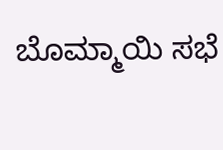ಬೊಮ್ಮಾಯಿ ಸಭೆ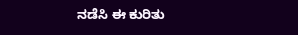ನಡೆಸಿ ಈ ಕುರಿತು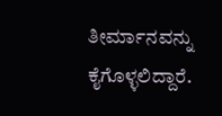ತೀರ್ಮಾನವನ್ನು ಕೈಗೊಳ್ಳಲಿದ್ದಾರೆ.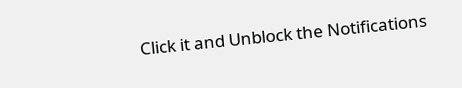Click it and Unblock the Notifications